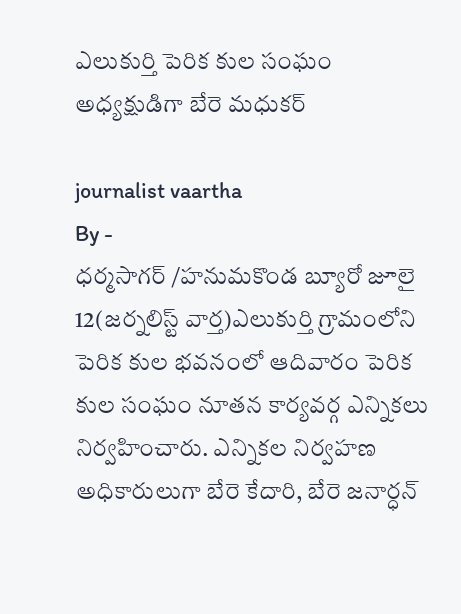ఎలుకుర్తి పెరిక కుల సంఘం అధ్యక్షుడిగా బేరె మధుకర్

journalist vaartha
By -
ధర్మసాగర్ /హనుమకొండ బ్యూరో జూలై 12(జర్నలిస్ట్ వార్త)ఎలుకుర్తి గ్రామంలోని పెరిక కుల భవనంలో ఆదివారం పెరిక కుల సంఘం నూతన కార్యవర్గ ఎన్నికలు నిర్వహించారు. ఎన్నికల నిర్వహణ అధికారులుగా బేరె కేదారి, బేరె జనార్ధన్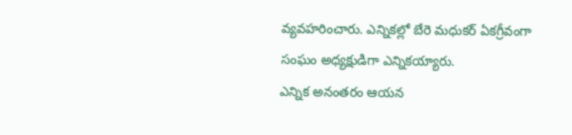వ్యవహరించారు. ఎన్నికల్లో బేరె మధుకర్ ఏకగ్రీవంగా సంఘం అధ్యక్షుడిగా ఎన్నికయ్యారు.
ఎన్నిక అనంతరం ఆయన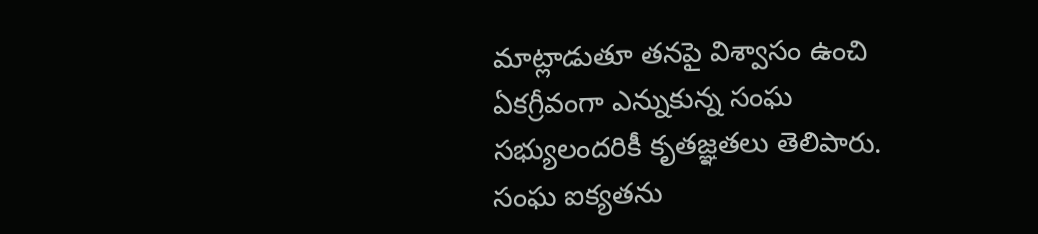మాట్లాడుతూ తనపై విశ్వాసం ఉంచి ఏకగ్రీవంగా ఎన్నుకున్న సంఘ సభ్యులందరికీ కృతజ్ఞతలు తెలిపారు. సంఘ ఐక్యతను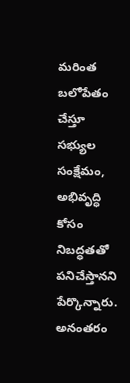మరింత బలోపేతం చేస్తూ సభ్యుల సంక్షేమం, అభివృద్ధి కోసం నిబద్ధతతో పనిచేస్తానని పేర్కొన్నారు. అనంతరం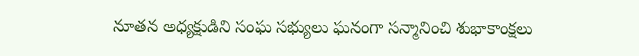నూతన అధ్యక్షుడిని సంఘ సభ్యులు ఘనంగా సన్మానించి శుభాకాంక్షలు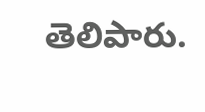తెలిపారు.